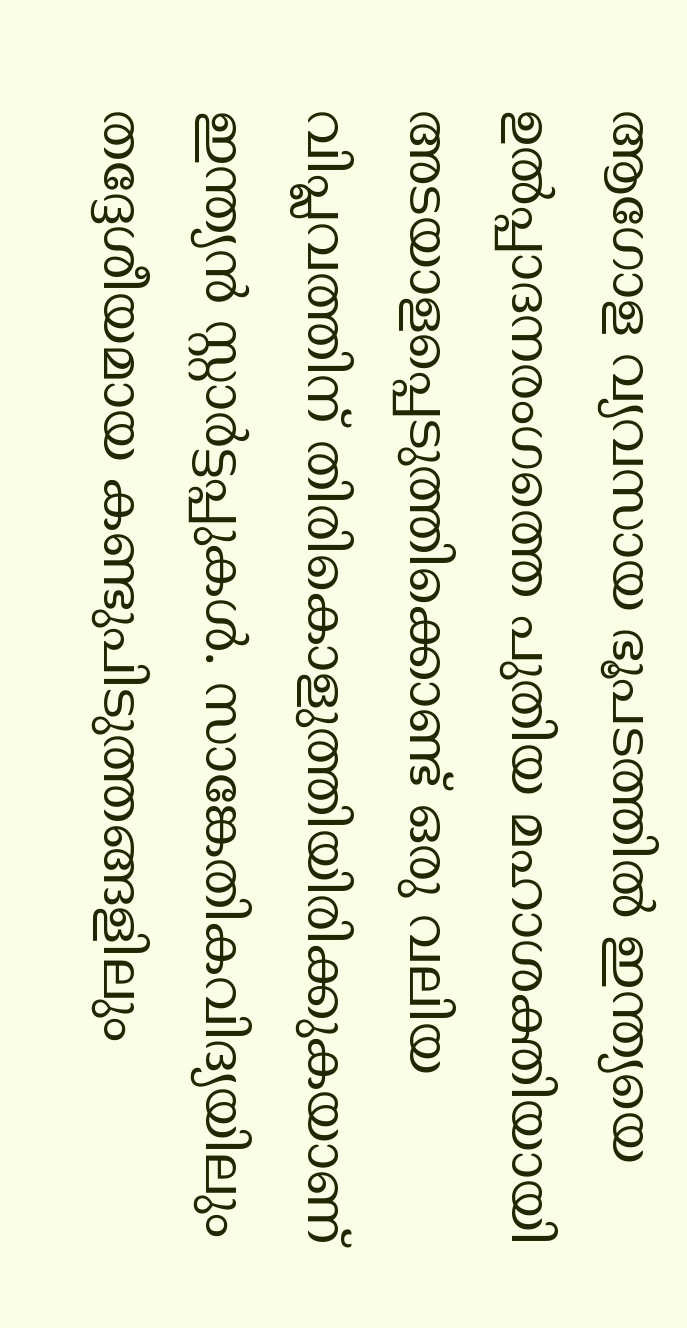ആഗോള വ്യവസായ ഭൂപടത്തിൽ ഇന്ത്യയെ ഉൽപ്പാദനരംഗത്തെ പുതിയ മഹാശക്തിയായി അടയാളപ്പെടുത്തിക്കൊണ്ട് ഒരു വലിയ വിപ്ലവത്തിന് തിരികൊളുത്തിയിരിക്കുകയാണ് ഇന്ത്യൻ സ്റ്റാർട്ടപ്പുകൾ. സാങ്കേതികവിദ്യയിലും തദ്ദേശീയമായ കണ്ടുപിടുത്തങ്ങളിലും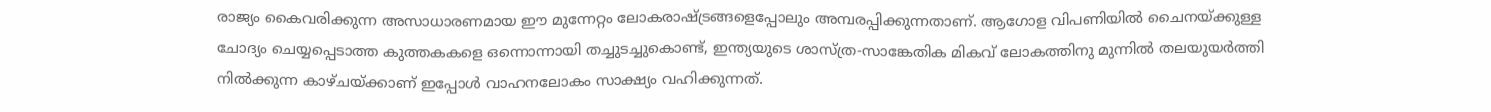രാജ്യം കൈവരിക്കുന്ന അസാധാരണമായ ഈ മുന്നേറ്റം ലോകരാഷ്ട്രങ്ങളെപ്പോലും അമ്പരപ്പിക്കുന്നതാണ്. ആഗോള വിപണിയിൽ ചൈനയ്ക്കുള്ള ചോദ്യം ചെയ്യപ്പെടാത്ത കുത്തകകളെ ഒന്നൊന്നായി തച്ചുടച്ചുകൊണ്ട്, ഇന്ത്യയുടെ ശാസ്ത്ര-സാങ്കേതിക മികവ് ലോകത്തിനു മുന്നിൽ തലയുയർത്തി നിൽക്കുന്ന കാഴ്ചയ്ക്കാണ് ഇപ്പോൾ വാഹനലോകം സാക്ഷ്യം വഹിക്കുന്നത്.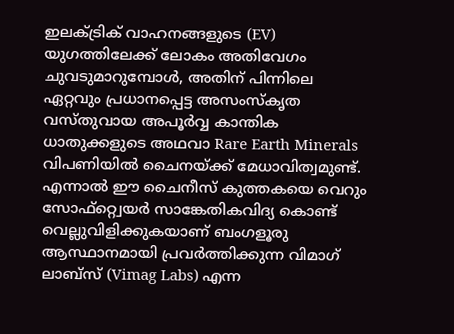ഇലക്ട്രിക് വാഹനങ്ങളുടെ (EV) യുഗത്തിലേക്ക് ലോകം അതിവേഗം ചുവടുമാറുമ്പോൾ, അതിന് പിന്നിലെ ഏറ്റവും പ്രധാനപ്പെട്ട അസംസ്കൃത വസ്തുവായ അപൂർവ്വ കാന്തിക ധാതുക്കളുടെ അഥവാ Rare Earth Minerals വിപണിയിൽ ചൈനയ്ക്ക് മേധാവിത്വമുണ്ട്. എന്നാൽ ഈ ചൈനീസ് കുത്തകയെ വെറും സോഫ്റ്റ്വെയർ സാങ്കേതികവിദ്യ കൊണ്ട് വെല്ലുവിളിക്കുകയാണ് ബംഗളൂരു ആസ്ഥാനമായി പ്രവർത്തിക്കുന്ന വിമാഗ് ലാബ്സ് (Vimag Labs) എന്ന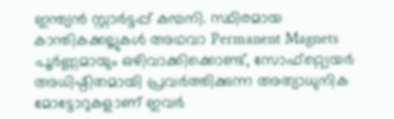ഇന്ത്യൻ സ്റ്റാർട്ടപ്പ് കമ്പനി. സ്ഥിരമായ കാന്തികക്കല്ലുകൾ അഥവാ Permanent Magnets പൂർണ്ണമായും ഒഴിവാക്കിക്കൊണ്ട്, സോഫ്റ്റ്വെയർ അധിഷ്ഠിതമായി പ്രവർത്തിക്കുന്ന അത്യാധുനിക മോട്ടോറുകളാണ് ഇവർ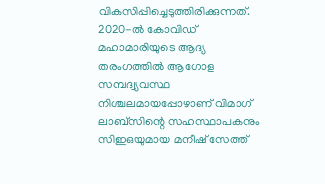വികസിപ്പിച്ചെടുത്തിരിക്കുന്നത്.
2020-ൽ കോവിഡ് മഹാമാരിയുടെ ആദ്യ തരംഗത്തിൽ ആഗോള സമ്പദ്വ്യവസ്ഥ നിശ്ചലമായപ്പോഴാണ് വിമാഗ് ലാബ്സിന്റെ സഹസ്ഥാപകനും സിഇഒയുമായ മനീഷ് സേത്ത്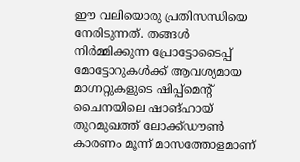ഈ വലിയൊരു പ്രതിസന്ധിയെ നേരിടുന്നത്. തങ്ങൾ നിർമ്മിക്കുന്ന പ്രോട്ടോടൈപ്പ് മോട്ടോറുകൾക്ക് ആവശ്യമായ മാഗ്നറ്റുകളുടെ ഷിപ്പ്മെൻ്റ് ചൈനയിലെ ഷാങ്ഹായ് തുറമുഖത്ത് ലോക്ക്ഡൗൺ കാരണം മൂന്ന് മാസത്തോളമാണ്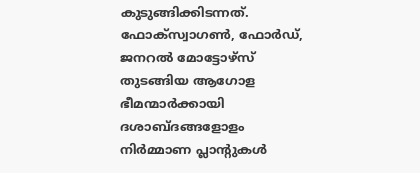കുടുങ്ങിക്കിടന്നത്. ഫോക്സ്വാഗൺ, ഫോർഡ്, ജനറൽ മോട്ടോഴ്സ് തുടങ്ങിയ ആഗോള ഭീമന്മാർക്കായി ദശാബ്ദങ്ങളോളം നിർമ്മാണ പ്ലാൻ്റുകൾ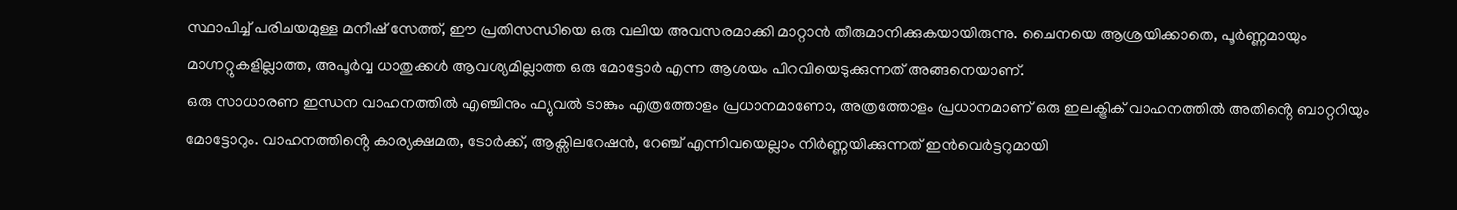സ്ഥാപിച്ച് പരിചയമുള്ള മനീഷ് സേത്ത്, ഈ പ്രതിസന്ധിയെ ഒരു വലിയ അവസരമാക്കി മാറ്റാൻ തീരുമാനിക്കുകയായിരുന്നു. ചൈനയെ ആശ്രയിക്കാതെ, പൂർണ്ണമായും മാഗ്നറ്റുകളില്ലാത്ത, അപൂർവ്വ ധാതുക്കൾ ആവശ്യമില്ലാത്ത ഒരു മോട്ടോർ എന്ന ആശയം പിറവിയെടുക്കുന്നത് അങ്ങനെയാണ്.
ഒരു സാധാരണ ഇന്ധന വാഹനത്തിൽ എഞ്ചിനും ഫ്യുവൽ ടാങ്കും എത്രത്തോളം പ്രധാനമാണോ, അത്രത്തോളം പ്രധാനമാണ് ഒരു ഇലക്ട്രിക് വാഹനത്തിൽ അതിൻ്റെ ബാറ്ററിയും മോട്ടോറും. വാഹനത്തിൻ്റെ കാര്യക്ഷമത, ടോർക്ക്, ആക്സിലറേഷൻ, റേഞ്ച് എന്നിവയെല്ലാം നിർണ്ണയിക്കുന്നത് ഇൻവെർട്ടറുമായി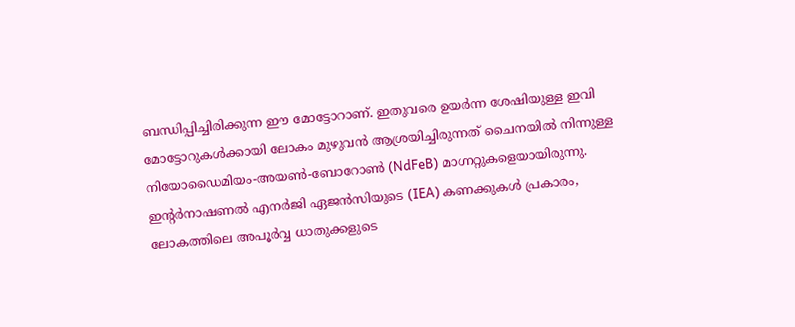ബന്ധിപ്പിച്ചിരിക്കുന്ന ഈ മോട്ടോറാണ്. ഇതുവരെ ഉയർന്ന ശേഷിയുള്ള ഇവി മോട്ടോറുകൾക്കായി ലോകം മുഴുവൻ ആശ്രയിച്ചിരുന്നത് ചൈനയിൽ നിന്നുള്ള നിയോഡൈമിയം-അയൺ-ബോറോൺ (NdFeB) മാഗ്നറ്റുകളെയായിരുന്നു. ഇൻ്റർനാഷണൽ എനർജി ഏജൻസിയുടെ (IEA) കണക്കുകൾ പ്രകാരം, ലോകത്തിലെ അപൂർവ്വ ധാതുക്കളുടെ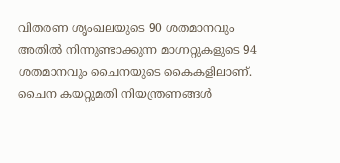വിതരണ ശൃംഖലയുടെ 90 ശതമാനവും അതിൽ നിന്നുണ്ടാക്കുന്ന മാഗ്നറ്റുകളുടെ 94 ശതമാനവും ചൈനയുടെ കൈകളിലാണ്. ചൈന കയറ്റുമതി നിയന്ത്രണങ്ങൾ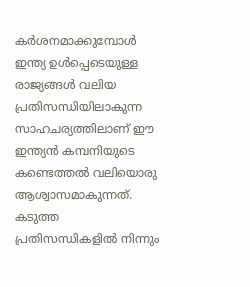കർശനമാക്കുമ്പോൾ ഇന്ത്യ ഉൾപ്പെടെയുള്ള രാജ്യങ്ങൾ വലിയ പ്രതിസന്ധിയിലാകുന്ന സാഹചര്യത്തിലാണ് ഈ ഇന്ത്യൻ കമ്പനിയുടെ കണ്ടെത്തൽ വലിയൊരു ആശ്വാസമാകുന്നത്. കടുത്ത പ്രതിസന്ധികളിൽ നിന്നും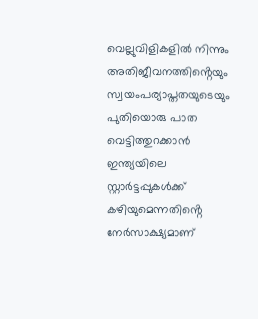വെല്ലുവിളികളിൽ നിന്നും അതിജീവനത്തിൻ്റെയും സ്വയംപര്യാപ്തതയുടെയും പുതിയൊരു പാത വെട്ടിത്തുറക്കാൻ ഇന്ത്യയിലെ സ്റ്റാർട്ടപ്പുകൾക്ക് കഴിയുമെന്നതിൻ്റെ നേർസാക്ഷ്യമാണ്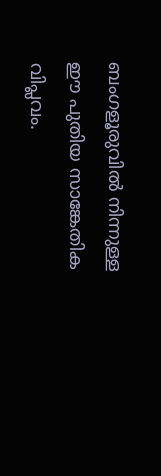ബംഗളൂരുവിൽ നിന്നുള്ള ഈ പുതിയ സാങ്കേതിക വിപ്ലവം.